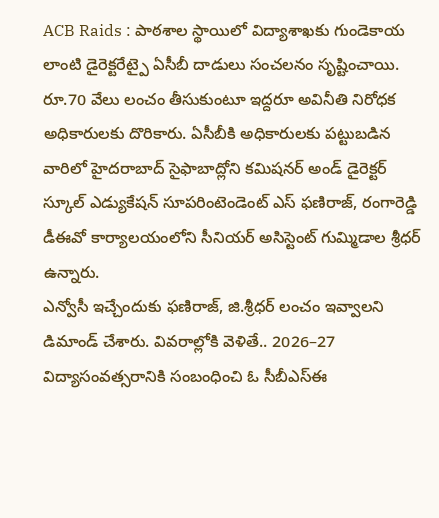ACB Raids : పాఠశాల స్థాయిలో విద్యాశాఖకు గుండెకాయ లాంటి డైరెక్టరేట్పై ఏసీబీ దాడులు సంచలనం సృష్టించాయి. రూ.70 వేలు లంచం తీసుకుంటూ ఇద్దరూ అవినీతి నిరోధక అధికారులకు దొరికారు. ఏసీబీకి అధికారులకు పట్టుబడిన వారిలో హైదరాబాద్ సైఫాబాద్లోని కమిషనర్ అండ్ డైరెక్టర్ స్కూల్ ఎడ్యుకేషన్ సూపరింటెండెంట్ ఎస్ ఫణిరాజ్, రంగారెడ్డి డీఈవో కార్యాలయంలోని సీనియర్ అసిస్టెంట్ గుమ్మిడాల శ్రీధర్ ఉన్నారు.
ఎన్వోసీ ఇచ్చేందుకు ఫణిరాజ్, జి.శ్రీధర్ లంచం ఇవ్వాలని డిమాండ్ చేశారు. వివరాల్లోకి వెళితే.. 2026–27 విద్యాసంవత్సరానికి సంబంధించి ఓ సీబీఎస్ఈ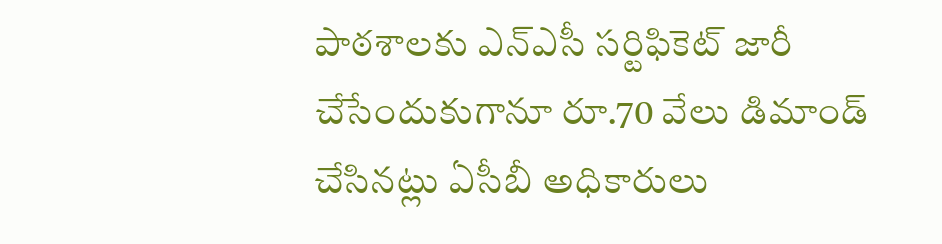పాఠశాలకు ఎన్ఎసీ సర్టిఫికెట్ జారీ చేసేందుకుగానూ రూ.70 వేలు డిమాండ్ చేసినట్లు ఏసీబీ అధికారులు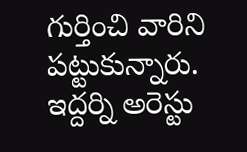గుర్తించి వారిని పట్టుకున్నారు. ఇద్దర్ని అరెస్టు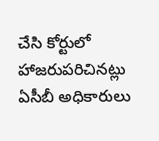చేసి కోర్టులో హాజరుపరిచినట్లు ఏసీబీ అధికారులు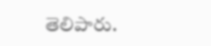తెలిపారు.